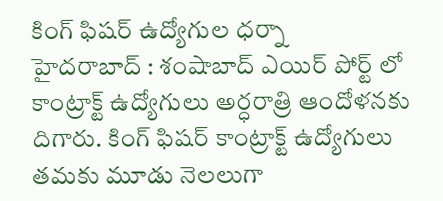కింగ్ ఫిషర్ ఉద్యోగుల ధర్నా
హైదరాబాద్ : శంషాబాద్ ఎయిర్ పోర్ట్ లో కాంట్రాక్ట్ ఉద్యోగులు అర్ధరాత్రి ఆందోళనకు దిగారు. కింగ్ ఫిషర్ కాంట్రాక్ట్ ఉద్యోగులు తమకు మూడు నెలలుగా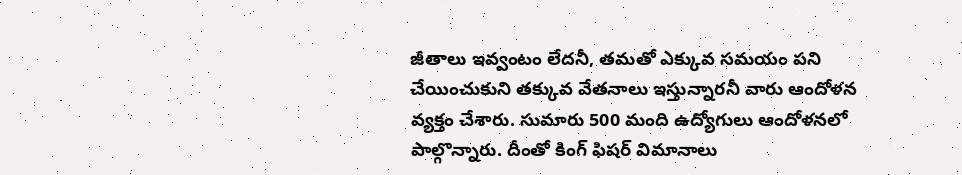జీతాలు ఇవ్వంటం లేదనీ, తమతో ఎక్కువ సమయం పని చేయించుకుని తక్కువ వేతనాలు ఇస్తున్నారనీ వారు ఆందోళన వ్యక్తం చేశారు. సుమారు 500 మంది ఉద్యోగులు ఆందోళనలో పాల్గొన్నారు. దీంతో కింగ్ ఫిషర్ విమానాలు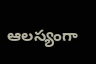ఆలస్యంగా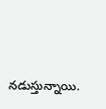నడుస్తున్నాయి.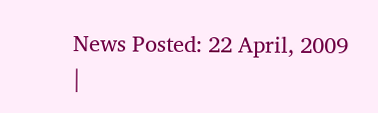News Posted: 22 April, 2009
|